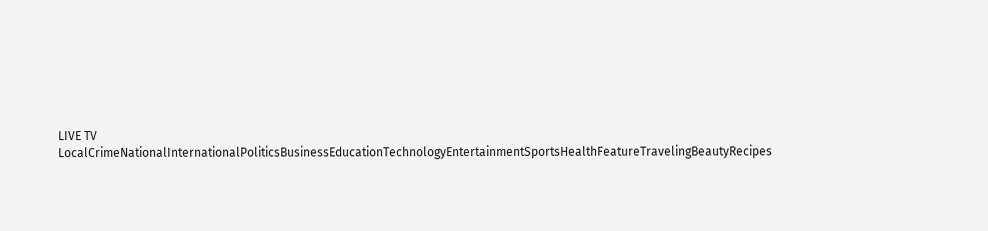LIVE TV LocalCrimeNationalInternationalPoliticsBusinessEducationTechnologyEntertainmentSportsHealthFeatureTravelingBeautyRecipes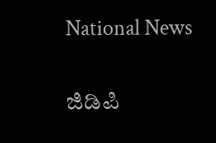National News

ಜಿಡಿಪಿ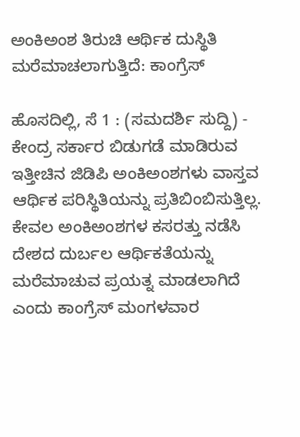ಅಂಕಿಅಂಶ ತಿರುಚಿ ಆರ್ಥಿಕ ದುಸ್ಥಿತಿ ಮರೆಮಾಚಲಾಗುತ್ತಿದೆ: ಕಾಂಗ್ರೆಸ್

ಹೊಸದಿಲ್ಲಿ, ಸೆ 1 : (ಸಮದರ್ಶಿ ಸುದ್ದಿ) - ಕೇಂದ್ರ ಸರ್ಕಾರ ಬಿಡುಗಡೆ ಮಾಡಿರುವ ಇತ್ತೀಚಿನ ಜಿಡಿಪಿ ಅಂಕಿಅಂಶಗಳು ವಾಸ್ತವ ಆರ್ಥಿಕ ಪರಿಸ್ಥಿತಿಯನ್ನು ಪ್ರತಿಬಿಂಬಿಸುತ್ತಿಲ್ಲ. ಕೇವಲ ಅಂಕಿಅಂಶಗಳ ಕಸರತ್ತು ನಡೆಸಿ ದೇಶದ ದುರ್ಬಲ ಆರ್ಥಿಕತೆಯನ್ನು ಮರೆಮಾಚುವ ಪ್ರಯತ್ನ ಮಾಡಲಾಗಿದೆ ಎಂದು ಕಾಂಗ್ರೆಸ್ ಮಂಗಳವಾರ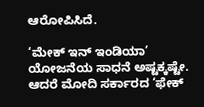ಆರೋಪಿಸಿದೆ.

‘ಮೇಕ್ ಇನ್ ಇಂಡಿಯಾ’ ಯೋಜನೆಯ ಸಾಧನೆ ಅಷ್ಟಕ್ಕಷ್ಟೇ. ಆದರೆ ಮೋದಿ ಸರ್ಕಾರದ ‘ಫೇಕ್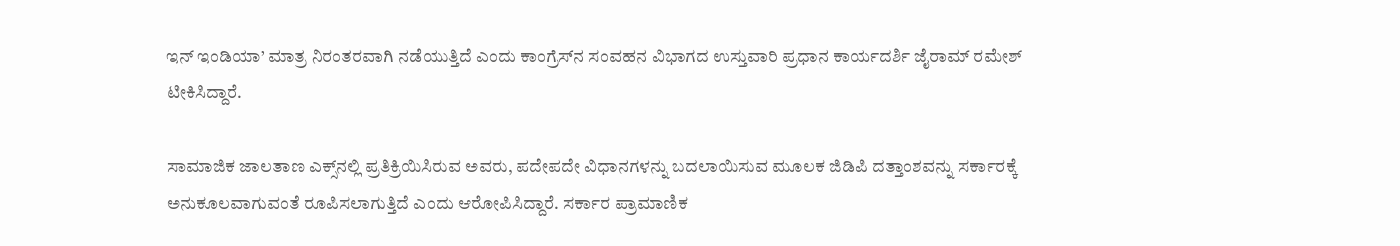ಇನ್ ಇಂಡಿಯಾ’ ಮಾತ್ರ ನಿರಂತರವಾಗಿ ನಡೆಯುತ್ತಿದೆ ಎಂದು ಕಾಂಗ್ರೆಸ್‌ನ ಸಂವಹನ ವಿಭಾಗದ ಉಸ್ತುವಾರಿ ಪ್ರಧಾನ ಕಾರ್ಯದರ್ಶಿ ಜೈರಾಮ್ ರಮೇಶ್ ಟೀಕಿಸಿದ್ದಾರೆ.

ಸಾಮಾಜಿಕ ಜಾಲತಾಣ ಎಕ್ಸ್‌ನಲ್ಲಿ ಪ್ರತಿಕ್ರಿಯಿಸಿರುವ ಅವರು, ಪದೇಪದೇ ವಿಧಾನಗಳನ್ನು ಬದಲಾಯಿಸುವ ಮೂಲಕ ಜಿಡಿಪಿ ದತ್ತಾಂಶವನ್ನು ಸರ್ಕಾರಕ್ಕೆ ಅನುಕೂಲವಾಗುವಂತೆ ರೂಪಿಸಲಾಗುತ್ತಿದೆ ಎಂದು ಆರೋಪಿಸಿದ್ದಾರೆ. ಸರ್ಕಾರ ಪ್ರಾಮಾಣಿಕ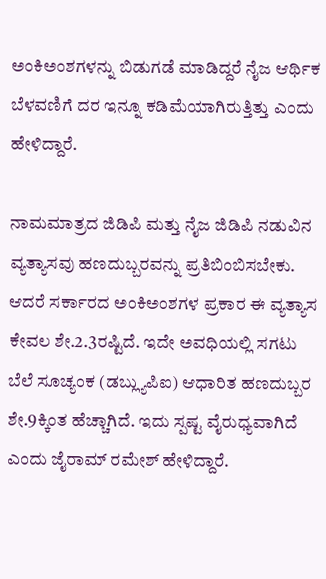ಅಂಕಿಅಂಶಗಳನ್ನು ಬಿಡುಗಡೆ ಮಾಡಿದ್ದರೆ ನೈಜ ಆರ್ಥಿಕ ಬೆಳವಣಿಗೆ ದರ ಇನ್ನೂ ಕಡಿಮೆಯಾಗಿರುತ್ತಿತ್ತು ಎಂದು ಹೇಳಿದ್ದಾರೆ.

ನಾಮಮಾತ್ರದ ಜಿಡಿಪಿ ಮತ್ತು ನೈಜ ಜಿಡಿಪಿ ನಡುವಿನ ವ್ಯತ್ಯಾಸವು ಹಣದುಬ್ಬರವನ್ನು ಪ್ರತಿಬಿಂಬಿಸಬೇಕು. ಆದರೆ ಸರ್ಕಾರದ ಅಂಕಿಅಂಶಗಳ ಪ್ರಕಾರ ಈ ವ್ಯತ್ಯಾಸ ಕೇವಲ ಶೇ.2.3ರಷ್ಟಿದೆ. ಇದೇ ಅವಧಿಯಲ್ಲಿ ಸಗಟು ಬೆಲೆ ಸೂಚ್ಯಂಕ (ಡಬ್ಲ್ಯುಪಿಐ) ಆಧಾರಿತ ಹಣದುಬ್ಬರ ಶೇ.9ಕ್ಕಿಂತ ಹೆಚ್ಚಾಗಿದೆ. ಇದು ಸ್ಪಷ್ಟ ವೈರುಧ್ಯವಾಗಿದೆ ಎಂದು ಜೈರಾಮ್ ರಮೇಶ್ ಹೇಳಿದ್ದಾರೆ.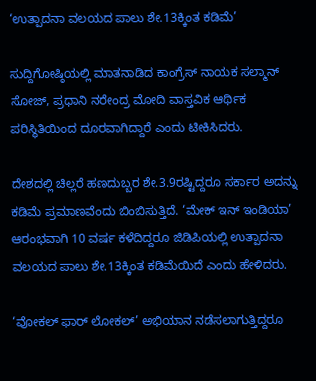‘ಉತ್ಪಾದನಾ ವಲಯದ ಪಾಲು ಶೇ.13ಕ್ಕಿಂತ ಕಡಿಮೆ’

ಸುದ್ದಿಗೋಷ್ಠಿಯಲ್ಲಿ ಮಾತನಾಡಿದ ಕಾಂಗ್ರೆಸ್ ನಾಯಕ ಸಲ್ಮಾನ್ ಸೋಜ್, ಪ್ರಧಾನಿ ನರೇಂದ್ರ ಮೋದಿ ವಾಸ್ತವಿಕ ಆರ್ಥಿಕ ಪರಿಸ್ಥಿತಿಯಿಂದ ದೂರವಾಗಿದ್ದಾರೆ ಎಂದು ಟೀಕಿಸಿದರು.

ದೇಶದಲ್ಲಿ ಚಿಲ್ಲರೆ ಹಣದುಬ್ಬರ ಶೇ.3.9ರಷ್ಟಿದ್ದರೂ ಸರ್ಕಾರ ಅದನ್ನು ಕಡಿಮೆ ಪ್ರಮಾಣವೆಂದು ಬಿಂಬಿಸುತ್ತಿದೆ. ‘ಮೇಕ್ ಇನ್ ಇಂಡಿಯಾ’ ಆರಂಭವಾಗಿ 10 ವರ್ಷ ಕಳೆದಿದ್ದರೂ ಜಿಡಿಪಿಯಲ್ಲಿ ಉತ್ಪಾದನಾ ವಲಯದ ಪಾಲು ಶೇ.13ಕ್ಕಿಂತ ಕಡಿಮೆಯಿದೆ ಎಂದು ಹೇಳಿದರು.

‘ವೋಕಲ್ ಫಾರ್ ಲೋಕಲ್’ ಅಭಿಯಾನ ನಡೆಸಲಾಗುತ್ತಿದ್ದರೂ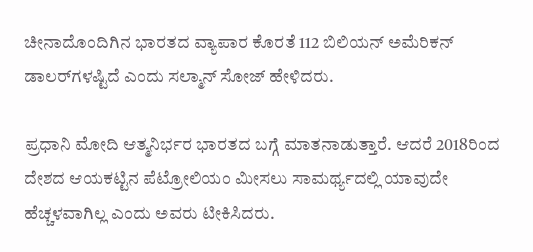ಚೀನಾದೊಂದಿಗಿನ ಭಾರತದ ವ್ಯಾಪಾರ ಕೊರತೆ 112 ಬಿಲಿಯನ್ ಅಮೆರಿಕನ್ ಡಾಲರ್‌ಗಳಷ್ಟಿದೆ ಎಂದು ಸಲ್ಮಾನ್ ಸೋಜ್ ಹೇಳಿದರು.

ಪ್ರಧಾನಿ ಮೋದಿ ಆತ್ಮನಿರ್ಭರ ಭಾರತದ ಬಗ್ಗೆ ಮಾತನಾಡುತ್ತಾರೆ. ಆದರೆ 2018ರಿಂದ ದೇಶದ ಆಯಕಟ್ಟಿನ ಪೆಟ್ರೋಲಿಯಂ ಮೀಸಲು ಸಾಮರ್ಥ್ಯದಲ್ಲಿ ಯಾವುದೇ ಹೆಚ್ಚಳವಾಗಿಲ್ಲ ಎಂದು ಅವರು ಟೀಕಿಸಿದರು.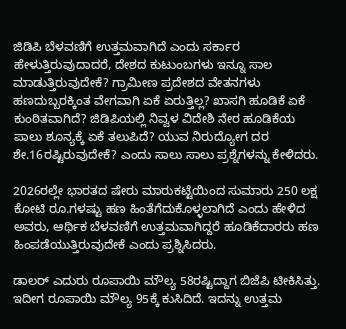ಜಿಡಿಪಿ ಬೆಳವಣಿಗೆ ಉತ್ತಮವಾಗಿದೆ ಎಂದು ಸರ್ಕಾರ ಹೇಳುತ್ತಿರುವುದಾದರೆ, ದೇಶದ ಕುಟುಂಬಗಳು ಇನ್ನೂ ಸಾಲ ಮಾಡುತ್ತಿರುವುದೇಕೆ? ಗ್ರಾಮೀಣ ಪ್ರದೇಶದ ವೇತನಗಳು ಹಣದುಬ್ಬರಕ್ಕಿಂತ ವೇಗವಾಗಿ ಏಕೆ ಏರುತ್ತಿಲ್ಲ? ಖಾಸಗಿ ಹೂಡಿಕೆ ಏಕೆ ಕುಂಠಿತವಾಗಿದೆ? ಜಿಡಿಪಿಯಲ್ಲಿ ನಿವ್ವಳ ವಿದೇಶಿ ನೇರ ಹೂಡಿಕೆಯ ಪಾಲು ಶೂನ್ಯಕ್ಕೆ ಏಕೆ ತಲುಪಿದೆ? ಯುವ ನಿರುದ್ಯೋಗ ದರ ಶೇ.16ರಷ್ಟಿರುವುದೇಕೆ? ಎಂದು ಸಾಲು ಸಾಲು ಪ್ರಶ್ನೆಗಳನ್ನು ಕೇಳಿದರು.

2026ರಲ್ಲೇ ಭಾರತದ ಷೇರು ಮಾರುಕಟ್ಟೆಯಿಂದ ಸುಮಾರು 250 ಲಕ್ಷ ಕೋಟಿ ರೂ.ಗಳಷ್ಟು ಹಣ ಹಿಂತೆಗೆದುಕೊಳ್ಳಲಾಗಿದೆ ಎಂದು ಹೇಳಿದ ಅವರು, ಆರ್ಥಿಕ ಬೆಳವಣಿಗೆ ಉತ್ತಮವಾಗಿದ್ದರೆ ಹೂಡಿಕೆದಾರರು ಹಣ ಹಿಂಪಡೆಯುತ್ತಿರುವುದೇಕೆ ಎಂದು ಪ್ರಶ್ನಿಸಿದರು.

ಡಾಲರ್ ಎದುರು ರೂಪಾಯಿ ಮೌಲ್ಯ 58ರಷ್ಟಿದ್ದಾಗ ಬಿಜೆಪಿ ಟೀಕಿಸಿತ್ತು. ಇದೀಗ ರೂಪಾಯಿ ಮೌಲ್ಯ 95ಕ್ಕೆ ಕುಸಿದಿದೆ. ಇದನ್ನು ಉತ್ತಮ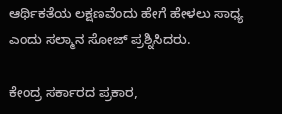ಆರ್ಥಿಕತೆಯ ಲಕ್ಷಣವೆಂದು ಹೇಗೆ ಹೇಳಲು ಸಾಧ್ಯ ಎಂದು ಸಲ್ಮಾನ ಸೋಜ್ ಪ್ರಶ್ನಿಸಿದರು.

ಕೇಂದ್ರ ಸರ್ಕಾರದ ಪ್ರಕಾರ,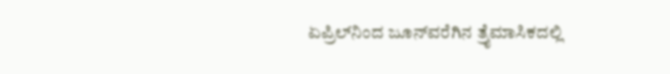ಏಪ್ರಿಲ್‌ನಿಂದ ಜೂನ್‌ವರೆಗಿನ ತ್ರೈಮಾಸಿಕದಲ್ಲಿ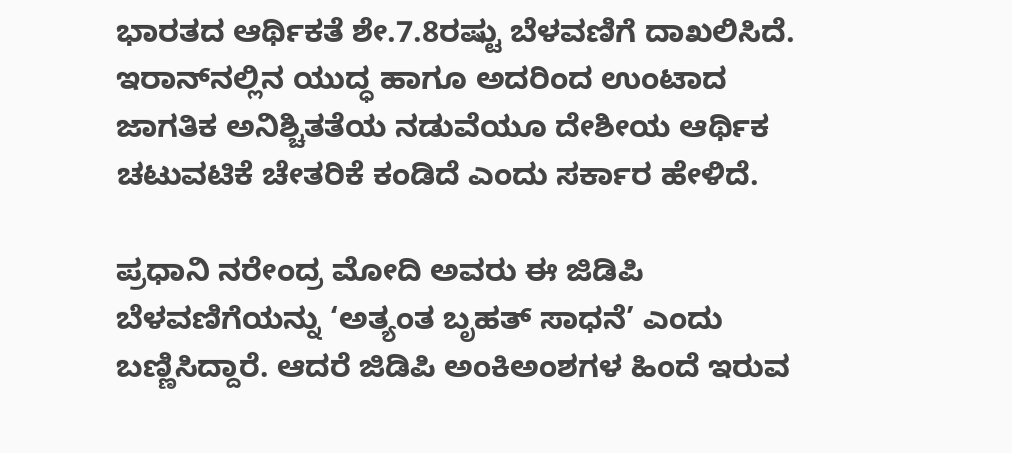ಭಾರತದ ಆರ್ಥಿಕತೆ ಶೇ.7.8ರಷ್ಟು ಬೆಳವಣಿಗೆ ದಾಖಲಿಸಿದೆ. ಇರಾನ್‌ನಲ್ಲಿನ ಯುದ್ಧ ಹಾಗೂ ಅದರಿಂದ ಉಂಟಾದ ಜಾಗತಿಕ ಅನಿಶ್ಚಿತತೆಯ ನಡುವೆಯೂ ದೇಶೀಯ ಆರ್ಥಿಕ ಚಟುವಟಿಕೆ ಚೇತರಿಕೆ ಕಂಡಿದೆ ಎಂದು ಸರ್ಕಾರ ಹೇಳಿದೆ.

ಪ್ರಧಾನಿ ನರೇಂದ್ರ ಮೋದಿ ಅವರು ಈ ಜಿಡಿಪಿ ಬೆಳವಣಿಗೆಯನ್ನು ‘ಅತ್ಯಂತ ಬೃಹತ್ ಸಾಧನೆ’ ಎಂದು ಬಣ್ಣಿಸಿದ್ದಾರೆ. ಆದರೆ ಜಿಡಿಪಿ ಅಂಕಿಅಂಶಗಳ ಹಿಂದೆ ಇರುವ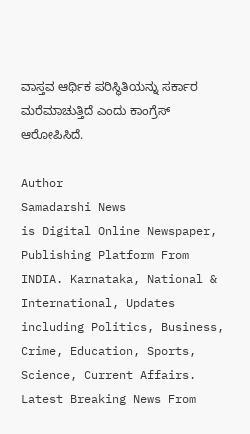ವಾಸ್ತವ ಆರ್ಥಿಕ ಪರಿಸ್ಥಿತಿಯನ್ನು ಸರ್ಕಾರ ಮರೆಮಾಚುತ್ತಿದೆ ಎಂದು ಕಾಂಗ್ರೆಸ್ ಆರೋಪಿಸಿದೆ.

Author
Samadarshi News
is Digital Online Newspaper, Publishing Platform From INDIA. Karnataka, National & International, Updates including Politics, Business, Crime, Education, Sports, Science, Current Affairs. Latest Breaking News From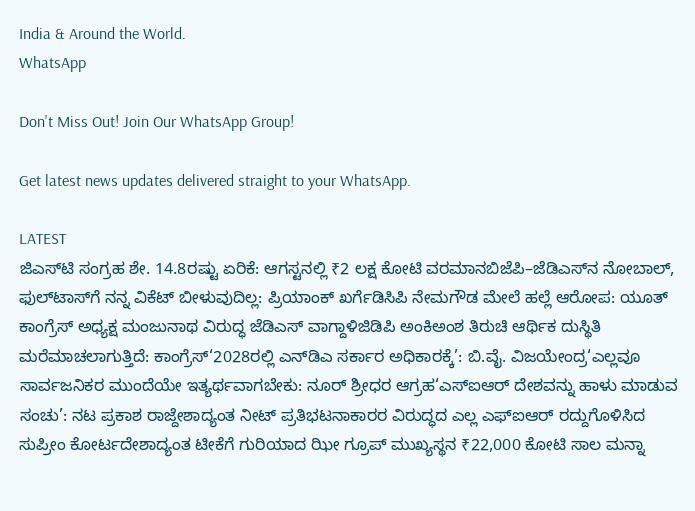India & Around the World.
WhatsApp

Don't Miss Out! Join Our WhatsApp Group!

Get latest news updates delivered straight to your WhatsApp.

LATEST
ಜಿಎಸ್‌ಟಿ ಸಂಗ್ರಹ ಶೇ. 14.8ರಷ್ಟು ಏರಿಕೆ: ಆಗಸ್ಟನಲ್ಲಿ ₹2 ಲಕ್ಷ ಕೋಟಿ ವರಮಾನಬಿಜೆಪಿ–ಜೆಡಿಎಸ್‌ನ ನೋಬಾಲ್, ಫುಲ್‌ಟಾಸ್‌ಗೆ ನನ್ನ ವಿಕೆಟ್ ಬೀಳುವುದಿಲ್ಲ: ಪ್ರಿಯಾಂಕ್ ಖರ್ಗೆಡಿಸಿಪಿ ನೇಮಗೌಡ ಮೇಲೆ ಹಲ್ಲೆ ಆರೋಪ: ಯೂತ್ ಕಾಂಗ್ರೆಸ್ ಅಧ್ಯಕ್ಷ ಮಂಜುನಾಥ ವಿರುದ್ಧ ಜೆಡಿಎಸ್ ವಾಗ್ದಾಳಿಜಿಡಿಪಿ ಅಂಕಿಅಂಶ ತಿರುಚಿ ಆರ್ಥಿಕ ದುಸ್ಥಿತಿ ಮರೆಮಾಚಲಾಗುತ್ತಿದೆ: ಕಾಂಗ್ರೆಸ್‘2028ರಲ್ಲಿ ಎನ್‌ಡಿಎ ಸರ್ಕಾರ ಅಧಿಕಾರಕ್ಕೆ’: ಬಿ.ವೈ. ವಿಜಯೇಂದ್ರ‘ಎಲ್ಲವೂ ಸಾರ್ವಜನಿಕರ ಮುಂದೆಯೇ ಇತ್ಯರ್ಥವಾಗಬೇಕು: ನೂರ್ ಶ್ರೀಧರ ಆಗ್ರಹ‘ಎಸ್‌ಐಆರ್ ದೇಶವನ್ನು ಹಾಳು ಮಾಡುವ ಸಂಚು’: ನಟ ಪ್ರಕಾಶ ರಾಜ್ದೇಶಾದ್ಯಂತ ನೀಟ್ ಪ್ರತಿಭಟನಾಕಾರರ ವಿರುದ್ಧದ ಎಲ್ಲ ಎಫ್‌ಐಆರ್ ರದ್ದುಗೊಳಿಸಿದ ಸುಪ್ರೀಂ ಕೋರ್ಟದೇಶಾದ್ಯಂತ ಟೀಕೆಗೆ ಗುರಿಯಾದ ಝೀ ಗ್ರೂಪ್ ಮುಖ್ಯಸ್ಥನ ₹22,000 ಕೋಟಿ ಸಾಲ ಮನ್ನಾ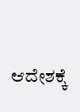ಆದೇಶಕ್ಕೆ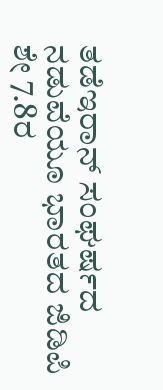ತಡೆಇರಾನ್ ಸಂಘರ್ಷದ ನಡುವೆಯೂ ಭಾರತದ ಜಿಡಿಪಿ ಶೇ 7.8ರ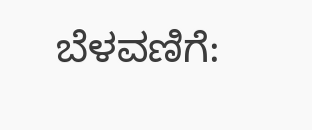ಬೆಳವಣಿಗೆ: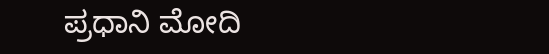ಪ್ರಧಾನಿ ಮೋದಿ